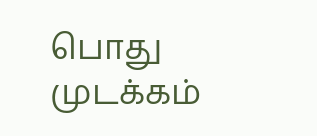பொது முடக்கம்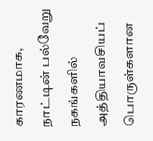காரணமாக, நாட்டின் பல்வேறு நகங்களில் அத்தியாவசியப் பொருள்களான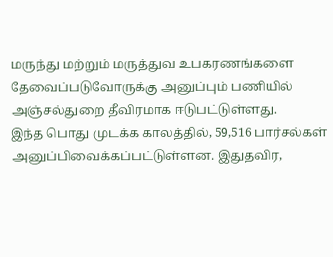மருந்து மற்றும் மருத்துவ உபகரணங்களை தேவைப்படுவோருக்கு அனுப்பும் பணியில் அஞ்சல்துறை தீவிரமாக ஈடுபட்டுள்ளது.
இந்த பொது முடக்க காலத்தில், 59,516 பார்சல்கள் அனுப்பிவைக்கப்பட்டுள்ளன. இதுதவிர,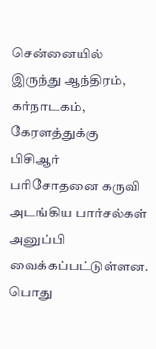சென்னையில் இருந்து ஆந்திரம், கர்நாடகம், கேரளத்துக்கு பிசிஆர் பரிசோதனை கருவி அடங்கிய பார்சல்கள் அனுப்பி வைக்கப்பட்டுள்ளன.
பொது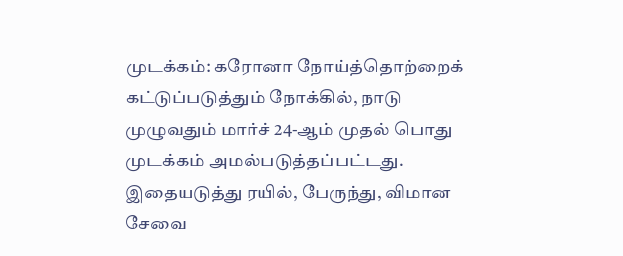முடக்கம்: கரோனா நோய்த்தொற்றைக் கட்டுப்படுத்தும் நோக்கில், நாடு முழுவதும் மார்ச் 24-ஆம் முதல் பொது முடக்கம் அமல்படுத்தப்பட்டது. இதையடுத்து ரயில், பேருந்து, விமான சேவை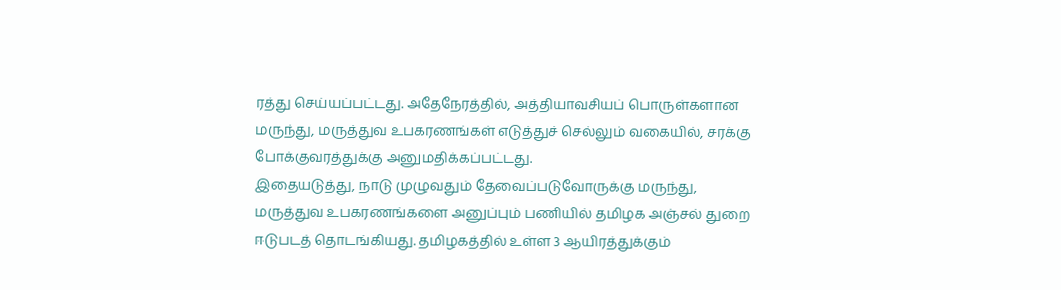ரத்து செய்யப்பட்டது. அதேநேரத்தில், அத்தியாவசியப் பொருள்களான மருந்து, மருத்துவ உபகரணங்கள் எடுத்துச் செல்லும் வகையில், சரக்கு போக்குவரத்துக்கு அனுமதிக்கப்பட்டது.
இதையடுத்து, நாடு முழுவதும் தேவைப்படுவோருக்கு மருந்து, மருத்துவ உபகரணங்களை அனுப்பும் பணியில் தமிழக அஞ்சல் துறை ஈடுபடத் தொடங்கியது. தமிழகத்தில் உள்ள 3 ஆயிரத்துக்கும்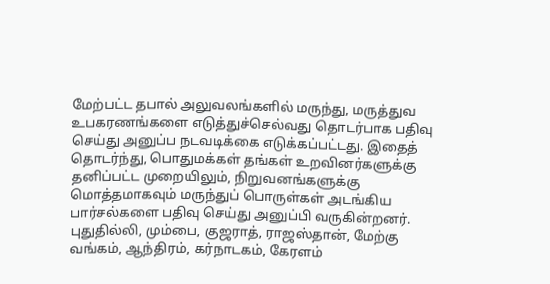மேற்பட்ட தபால் அலுவலங்களில் மருந்து, மருத்துவ உபகரணங்களை எடுத்துச்செல்வது தொடர்பாக பதிவு செய்து அனுப்ப நடவடிக்கை எடுக்கப்பட்டது. இதைத் தொடர்ந்து, பொதுமக்கள் தங்கள் உறவினர்களுக்கு தனிப்பட்ட முறையிலும், நிறுவனங்களுக்கு மொத்தமாகவும் மருந்துப் பொருள்கள் அடங்கிய பார்சல்களை பதிவு செய்து அனுப்பி வருகின்றனர்.
புதுதில்லி, மும்பை, குஜராத், ராஜஸ்தான், மேற்கு வங்கம், ஆந்திரம், கர்நாடகம், கேரளம்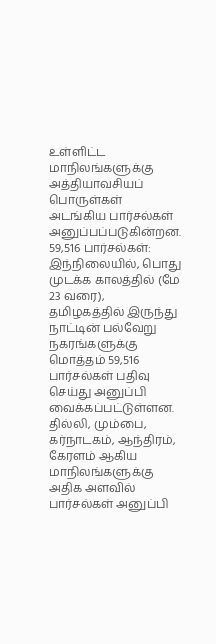உள்ளிட்ட மாநிலங்களுக்கு அத்தியாவசியப் பொருள்கள் அடங்கிய பார்சல்கள் அனுப்பப்படுகின்றன.
59,516 பார்சல்கள்: இந்நிலையில், பொது முடக்க காலத்தில் (மே 23 வரை), தமிழகத்தில் இருந்து நாட்டின் பல்வேறு நகரங்களுக்கு மொத்தம் 59,516 பார்சல்கள் பதிவு செய்து அனுப்பி வைக்கப்பட்டுள்ளன. தில்லி, மும்பை, கர்நாடகம், ஆந்திரம், கேரளம் ஆகிய மாநிலங்களுக்கு அதிக அளவில் பார்சல்கள் அனுப்பி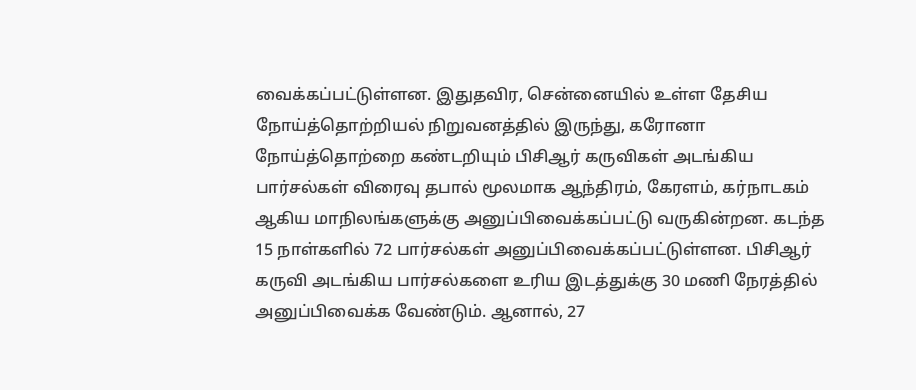வைக்கப்பட்டுள்ளன. இதுதவிர, சென்னையில் உள்ள தேசிய நோய்த்தொற்றியல் நிறுவனத்தில் இருந்து, கரோனா நோய்த்தொற்றை கண்டறியும் பிசிஆர் கருவிகள் அடங்கிய பார்சல்கள் விரைவு தபால் மூலமாக ஆந்திரம், கேரளம், கர்நாடகம் ஆகிய மாநிலங்களுக்கு அனுப்பிவைக்கப்பட்டு வருகின்றன. கடந்த 15 நாள்களில் 72 பார்சல்கள் அனுப்பிவைக்கப்பட்டுள்ளன. பிசிஆர் கருவி அடங்கிய பார்சல்களை உரிய இடத்துக்கு 30 மணி நேரத்தில் அனுப்பிவைக்க வேண்டும். ஆனால், 27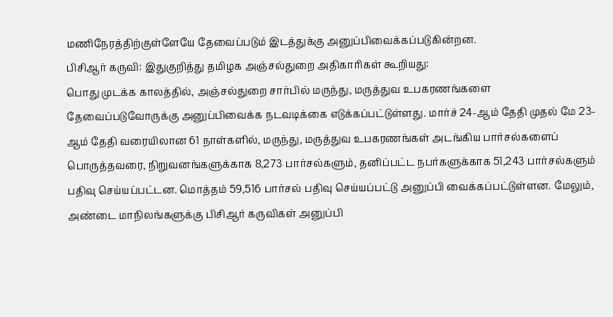மணிநேரத்திற்குள்ளேயே தேவைப்படும் இடத்துக்கு அனுப்பிவைக்கப்படுகின்றன.
பிசிஆர் கருவி: இதுகுறித்து தமிழக அஞ்சல்துறை அதிகாரிகள் கூறியது:
பொது முடக்க காலத்தில், அஞ்சல்துறை சார்பில் மருந்து, மருத்துவ உபகரணங்களை தேவைப்படுவோருக்கு அனுப்பிவைக்க நடவடிக்கை எடுக்கப்பட்டுள்ளது. மார்ச் 24-ஆம் தேதி முதல் மே 23-ஆம் தேதி வரையிலான 61 நாள்களில், மருந்து, மருத்துவ உபகரணங்கள் அடங்கிய பார்சல்களைப் பொருத்தவரை, நிறுவனங்களுக்காக 8,273 பார்சல்களும், தனிப்பட்ட நபர்களுக்காக 51,243 பார்சல்களும் பதிவு செய்யப்பட்டன. மொத்தம் 59,516 பார்சல் பதிவு செய்யப்பட்டு அனுப்பி வைக்கப்பட்டுள்ளன. மேலும், அண்டை மாநிலங்களுக்கு பிசிஆர் கருவிகள் அனுப்பி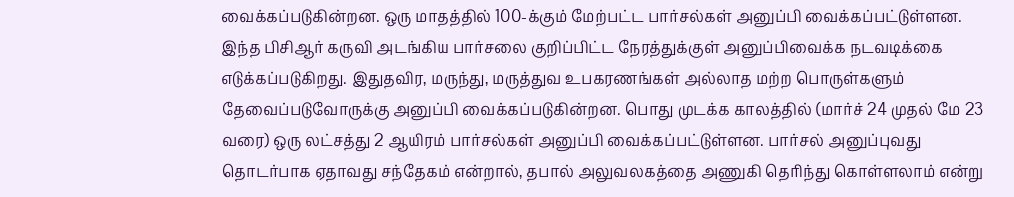வைக்கப்படுகின்றன. ஒரு மாதத்தில் 100-க்கும் மேற்பட்ட பார்சல்கள் அனுப்பி வைக்கப்பட்டுள்ளன. இந்த பிசிஆர் கருவி அடங்கிய பார்சலை குறிப்பிட்ட நேரத்துக்குள் அனுப்பிவைக்க நடவடிக்கை எடுக்கப்படுகிறது. இதுதவிர, மருந்து, மருத்துவ உபகரணங்கள் அல்லாத மற்ற பொருள்களும் தேவைப்படுவோருக்கு அனுப்பி வைக்கப்படுகின்றன. பொது முடக்க காலத்தில் (மார்ச் 24 முதல் மே 23 வரை) ஒரு லட்சத்து 2 ஆயிரம் பார்சல்கள் அனுப்பி வைக்கப்பட்டுள்ளன. பார்சல் அனுப்புவது தொடர்பாக ஏதாவது சந்தேகம் என்றால், தபால் அலுவலகத்தை அணுகி தெரிந்து கொள்ளலாம் என்று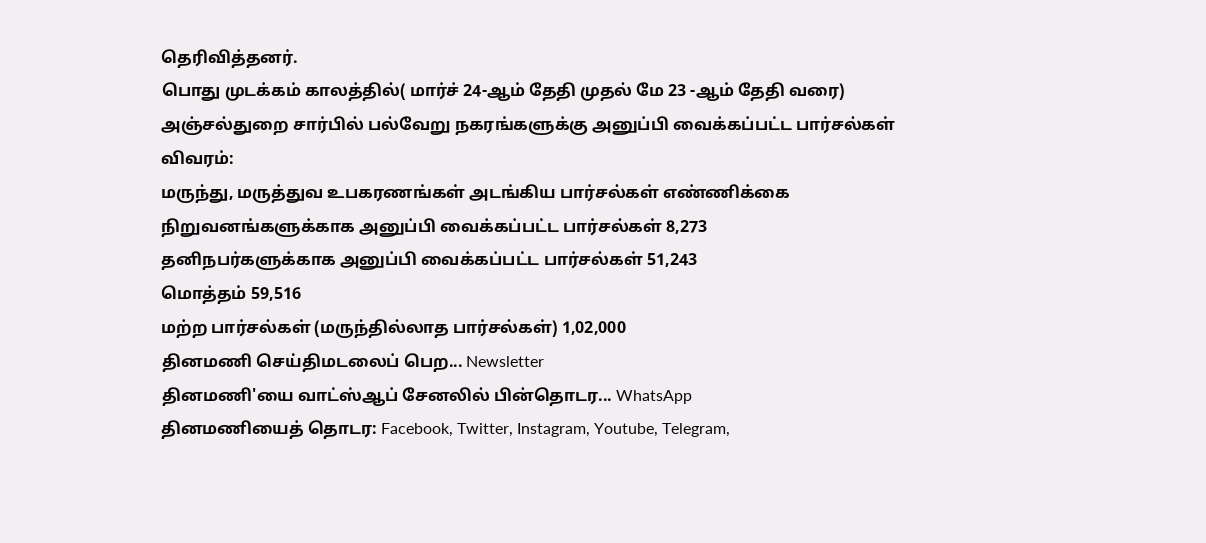தெரிவித்தனர்.
பொது முடக்கம் காலத்தில்( மார்ச் 24-ஆம் தேதி முதல் மே 23 -ஆம் தேதி வரை) அஞ்சல்துறை சார்பில் பல்வேறு நகரங்களுக்கு அனுப்பி வைக்கப்பட்ட பார்சல்கள் விவரம்:
மருந்து, மருத்துவ உபகரணங்கள் அடங்கிய பார்சல்கள் எண்ணிக்கை
நிறுவனங்களுக்காக அனுப்பி வைக்கப்பட்ட பார்சல்கள் 8,273
தனிநபர்களுக்காக அனுப்பி வைக்கப்பட்ட பார்சல்கள் 51,243
மொத்தம் 59,516
மற்ற பார்சல்கள் (மருந்தில்லாத பார்சல்கள்) 1,02,000
தினமணி செய்திமடலைப் பெற... Newsletter
தினமணி'யை வாட்ஸ்ஆப் சேனலில் பின்தொடர... WhatsApp
தினமணியைத் தொடர: Facebook, Twitter, Instagram, Youtube, Telegram,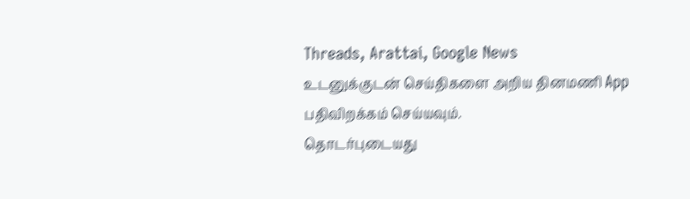Threads, Arattai, Google News
உடனுக்குடன் செய்திகளை அறிய தினமணி App பதிவிறக்கம் செய்யவும்.
தொடர்புடையது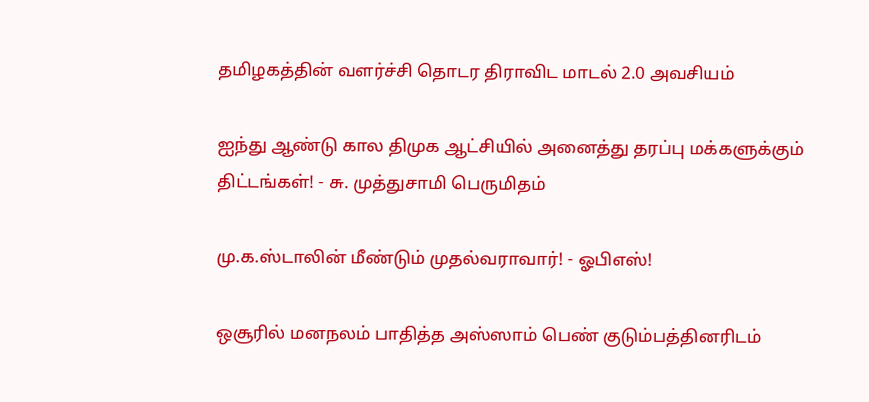தமிழகத்தின் வளர்ச்சி தொடர திராவிட மாடல் 2.0 அவசியம்

ஐந்து ஆண்டு கால திமுக ஆட்சியில் அனைத்து தரப்பு மக்களுக்கும் திட்டங்கள்! - சு. முத்துசாமி பெருமிதம்

மு.க.ஸ்டாலின் மீண்டும் முதல்வராவார்! - ஓபிஎஸ்!

ஒசூரில் மனநலம் பாதித்த அஸ்ஸாம் பெண் குடும்பத்தினரிடம்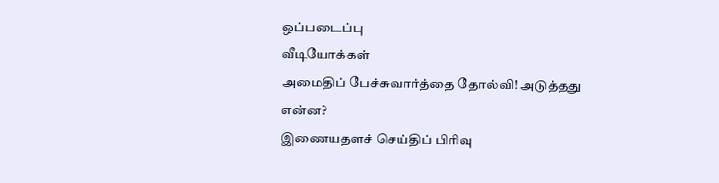ஒப்படைப்பு
வீடியோக்கள்
அமைதிப் பேச்சுவார்த்தை தோல்வி! அடுத்தது என்ன?
இணையதளச் செய்திப் பிரிவு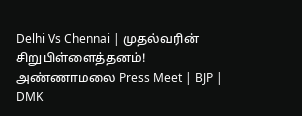Delhi Vs Chennai | முதல்வரின் சிறுபிள்ளைத்தனம்! அண்ணாமலை Press Meet | BJP | DMK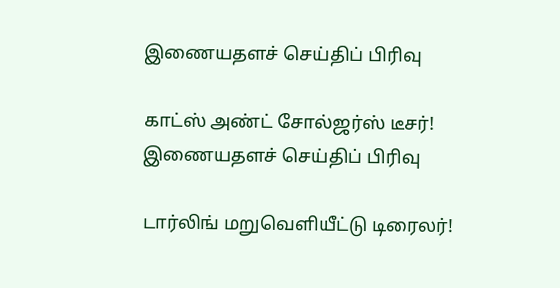இணையதளச் செய்திப் பிரிவு

காட்ஸ் அண்ட் சோல்ஜர்ஸ் டீசர்!
இணையதளச் செய்திப் பிரிவு

டார்லிங் மறுவெளியீட்டு டிரைலர்!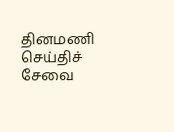தினமணி செய்திச் சேவை